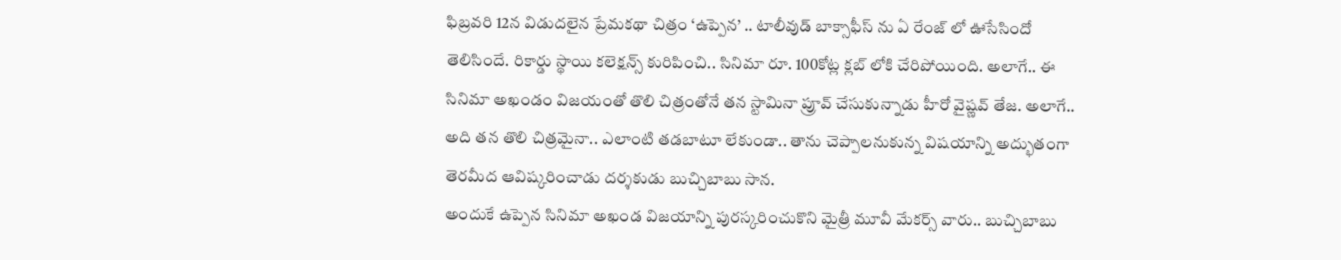ఫిబ్రవరి 12న విడుదలైన ప్రేమకథా చిత్రం ‘ఉప్పెన’ .. టాలీవుడ్ బాక్సాఫీస్ ను ఏ రేంజ్ లో ఊసేసిందో తెలిసిందే. రికార్డు స్థాయి కలెక్షన్స్ కురిపించి.. సినిమా రూ. 100కోట్ల క్లబ్ లోకి చేరిపోయింది. అలాగే.. ఈ సినిమా అఖండం విజయంతో తొలి చిత్రంతోనే తన స్టామినా ప్రూవ్ చేసుకున్నాడు హీరో వైష్ణవ్ తేజ. అలాగే.. అది తన తొలి చిత్రమైనా.. ఎలాంటి తడబాటూ లేకుండా.. తాను చెప్పాలనుకున్న విషయాన్ని అద్భుతంగా తెరమీద ఆవిష్కరించాడు దర్శకుడు బుచ్చిబాబు సాన.
అందుకే ఉప్పెన సినిమా అఖండ విజయాన్ని పురస్కరించుకొని మైత్రీ మూవీ మేకర్స్ వారు.. బుచ్చిబాబు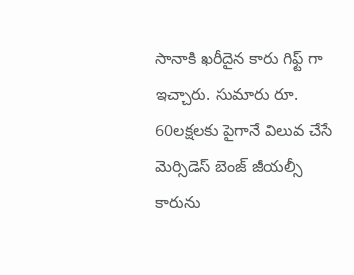సానాకి ఖరీదైన కారు గిఫ్ట్ గా ఇచ్చారు. సుమారు రూ. 60లక్షలకు పైగానే విలువ చేసే మెర్సిడెస్ బెంజ్ జీయల్సీ కారును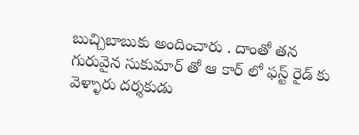బుచ్చిబాబుకు అందించారు . దాంతో తన గురువైన సుకుమార్ తో ఆ కార్ లో ఫస్ట్ రైడ్ కు వెళ్ళారు దర్శకుడు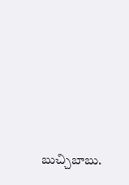బుచ్చిబాబు.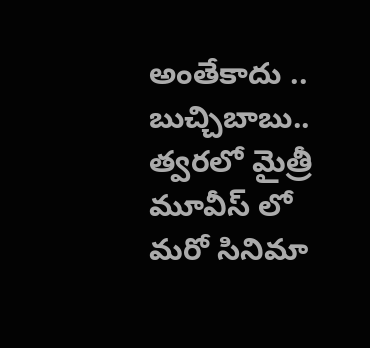అంతేకాదు .. బుచ్చిబాబు.. త్వరలో మైత్రీ మూవీస్ లో మరో సినిమా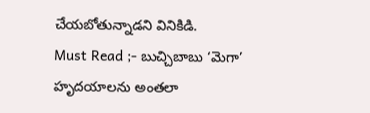చేయబోతున్నాడని వినికిడి.
Must Read ;- బుచ్చిబాబు ‘మెగా’ హృదయాలను అంతలా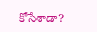కోసేశాడా?